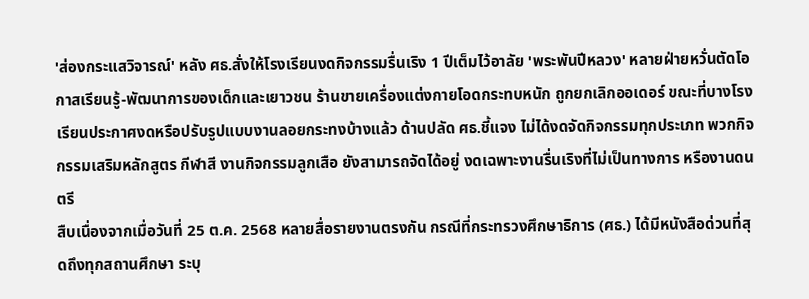'ส่องกระแสวิจารณ์' หลัง ศธ.สั่งให้โรงเรียนงดกิจกรรมรื่นเริง 1 ปีเต็มไว้อาลัย 'พระพันปีหลวง' หลายฝ่ายหวั่นตัดโอกาสเรียนรู้-พัฒนาการของเด็กและเยาวชน ร้านขายเครื่องแต่งกายโอดกระทบหนัก ถูกยกเลิกออเดอร์ ขณะที่บางโรงเรียนประกาศงดหรือปรับรูปแบบงานลอยกระทงบ้างแล้ว ด้านปลัด ศธ.ชี้แจง ไม่ได้งดจัดกิจกรรมทุกประเภท พวกกิจกรรมเสริมหลักสูตร กีฬาสี งานกิจกรรมลูกเสือ ยังสามารถจัดได้อยู่ งดเฉพาะงานรื่นเริงที่ไม่เป็นทางการ หรืองานดนตรี
สืบเนื่องจากเมื่อวันที่ 25 ต.ค. 2568 หลายสื่อรายงานตรงกัน กรณีที่กระทรวงศึกษาธิการ (ศธ.) ได้มีหนังสือด่วนที่สุดถึงทุกสถานศึกษา ระบุ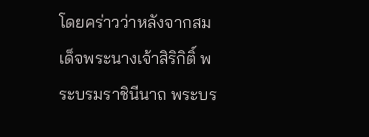โดยคร่าวว่าหลังจากสมเด็จพระนางเจ้าสิริกิติ์ พระบรมราชินีนาถ พระบร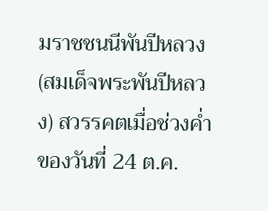มราชชนนีพันปีหลวง (สมเด็จพระพันปีหลวง) สวรรคตเมื่อช่วงค่ำของวันที่ 24 ต.ค.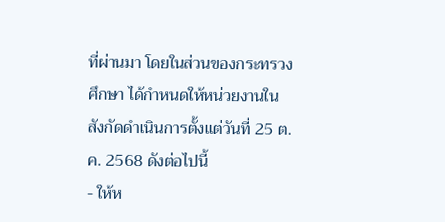ที่ผ่านมา โดยในส่วนของกระทรวงศึกษา ได้กำหนดให้หน่วยงานในสังกัดดำเนินการตั้งแต่วันที่ 25 ต.ค. 2568 ดังต่อไปนี้
- ให้ห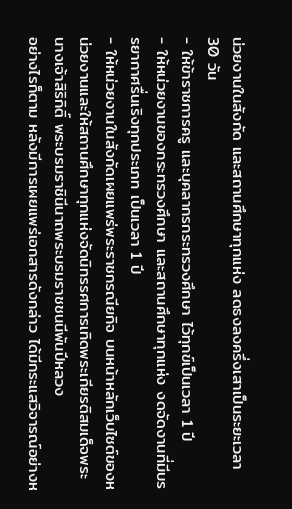น่วยงานในสังกัด และสถานศึกษาทุกแห่ง ลดธงลงครึ่งเสาเป็นระยะเวลา 30 วัน
- ให้ข้าราชการครู และบุคลากรกระทรวงศึกษา ไว้ทุกข์เป็นเวลา 1 ปี
- ให้หน่วยงานของกระทรวงศึกษา และสถานศึกษาทุกแห่ง งดจัดงานที่มีบรรยากาศรื่นเริงทุกประเภท เป็นเวลา 1 ปี
- ให้หน่วยงานในสังกัดเผยแพร่พระราชกรณียกิจ บนหน้าหลักเว็บไซต์ของหน่วยงานและให้สถานศึกษาทุกแห่งจัดนิทรรศการเทิดพระเกียรติสมเด็จพระนางเจ้าสิริกิติ์ พระบรมราชินีนาถพระบรมราชชนนีพันปีหลวง
อย่างไรก็ตาม หลังมีการเผยแพร่เอกสารดังกล่าว ได้มีกระแสวิจารณ์อย่างห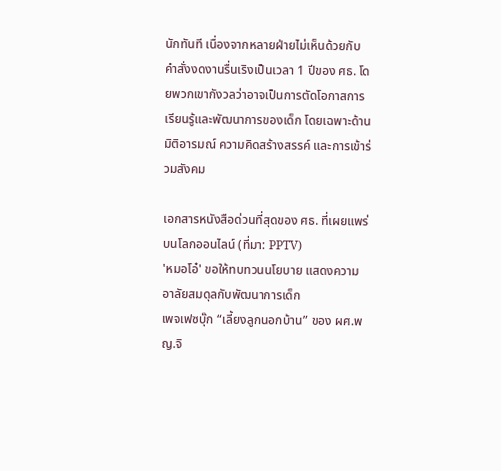นักทันที เนื่องจากหลายฝ่ายไม่เห็นด้วยกับคำสั่งงดงานรื่นเริงเป็นเวลา 1 ปีของ ศธ. โดยพวกเขากังวลว่าอาจเป็นการตัดโอกาสการเรียนรู้และพัฒนาการของเด็ก โดยเฉพาะด้านมิติอารมณ์ ความคิดสร้างสรรค์ และการเข้าร่วมสังคม

เอกสารหนังสือด่วนที่สุดของ ศธ. ที่เผยแพร่บนโลกออนไลน์ (ที่มา: PPTV)
'หมอโอ๋' ขอให้ทบทวนนโยบาย แสดงความอาลัยสมดุลกับพัฒนาการเด็ก
เพจเฟซบุ๊ก “เลี้ยงลูกนอกบ้าน” ของ ผศ.พญ.จิ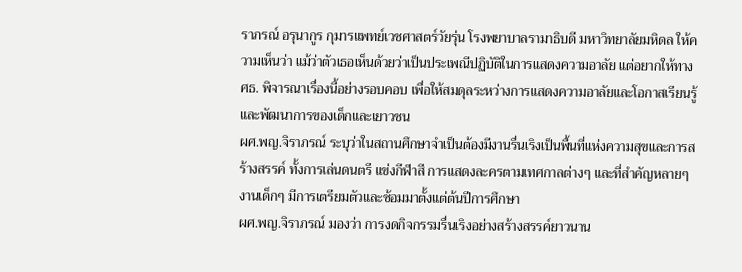ราภรณ์ อรุนากูร กุมารแพทย์เวชศาสตร์วัยรุ่น โรงพยาบาลรามาธิบดี มหาวิทยาลัยมหิดล ให้ความเห็นว่า แม้ว่าตัวเธอเห็นด้วยว่าเป็นประเพณีปฏิบัติในการแสดงความอาลัย แต่อยากให้ทาง ศธ. พิจารณาเรื่องนี้อย่างรอบคอบ เพื่อให้สมดุลระหว่างการแสดงความอาลัยและโอกาสเรียนรู้และพัฒนาการของเด็กและเยาวชน
ผศ.พญ.จิราภรณ์ ระบุว่าในสถานศึกษาจำเป็นต้องมีงานรื่นเริงเป็นพื้นที่แห่งความสุขและการสร้างสรรค์ ทั้งการเล่นดนตรี แข่งกีฬาสี การแสดงละครตามเทศกาลต่างๆ และที่สำคัญหลายๆ งานเด็กๆ มีการเตรียมตัวและซ้อมมาตั้งแต่ต้นปีการศึกษา
ผศ.พญ.จิราภรณ์ มองว่า การงดกิจกรรมรื่นเริงอย่างสร้างสรรค์ยาวนาน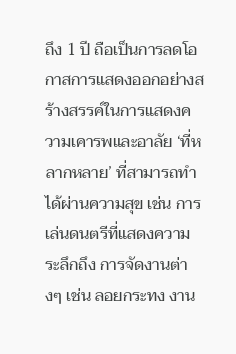ถึง 1 ปี ถือเป็นการลดโอกาสการแสดงออกอย่างสร้างสรรค์ในการแสดงความเคารพและอาลัย ‘ที่หลากหลาย’ ที่สามารถทำได้ผ่านความสุข เช่น การเล่นดนตรีที่แสดงความระลึกถึง การจัดงานต่างๆ เช่น ลอยกระทง งาน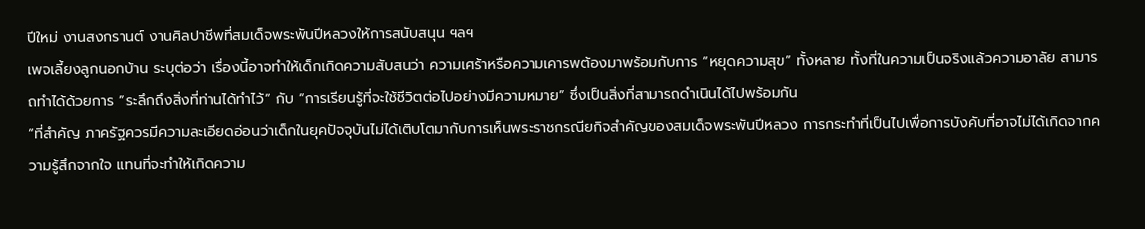ปีใหม่ งานสงกรานต์ งานศิลปาชีพที่สมเด็จพระพันปีหลวงให้การสนับสนุน ฯลฯ
เพจเลี้ยงลูกนอกบ้าน ระบุต่อว่า เรื่องนี้อาจทำให้เด็กเกิดความสับสนว่า ความเศร้าหรือความเคารพต้องมาพร้อมกับการ “หยุดความสุข” ทั้งหลาย ทั้งที่ในความเป็นจริงแล้วความอาลัย สามารถทำได้ด้วยการ ”ระลึกถึงสิ่งที่ท่านได้ทำไว้“ กับ “การเรียนรู้ที่จะใช้ชีวิตต่อไปอย่างมีความหมาย” ซึ่งเป็นสิ่งที่สามารถดำเนินได้ไปพร้อมกัน
“ที่สำคัญ ภาครัฐควรมีความละเอียดอ่อนว่าเด็กในยุคปัจจุบันไม่ได้เติบโตมากับการเห็นพระราชกรณียกิจสำคัญของสมเด็จพระพันปีหลวง การกระทำที่เป็นไปเพื่อการบังคับที่อาจไม่ได้เกิดจากความรู้สึกจากใจ แทนที่จะทำให้เกิดความ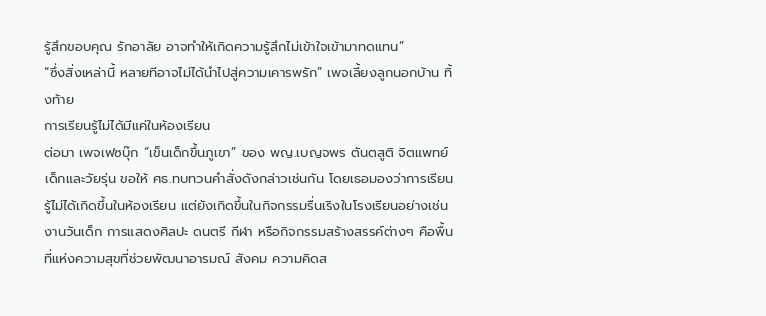รู้สึกขอบคุณ รักอาลัย อาจทำให้เกิดความรู้สึกไม่เข้าใจเข้ามาทดแทน”
“ซึ่งสิ่งเหล่านี้ หลายทีอาจไม่ได้นำไปสู่ความเคารพรัก” เพจเลี้ยงลูกนอกบ้าน ทิ้งท้าย
การเรียนรู้ไม่ได้มีแค่ในห้องเรียน
ต่อมา เพจเฟซบุ๊ก “เข็นเด็กขึ้นภูเขา” ของ พญ.เบญจพร ตันตสูติ จิตแพทย์เด็กและวัยรุ่น ขอให้ ศธ.ทบทวนคำสั่งดังกล่าวเช่นกัน โดยเธอมองว่าการเรียนรู้ไม่ได้เกิดขึ้นในห้องเรียน แต่ยังเกิดขึ้นในกิจกรรมรื่นเริงในโรงเรียนอย่างเช่น งานวันเด็ก การแสดงศิลปะ ดนตรี กีฬา หรือกิจกรรมสร้างสรรค์ต่างๆ คือพื้นที่แห่งความสุขที่ช่วยพัฒนาอารมณ์ สังคม ความคิดส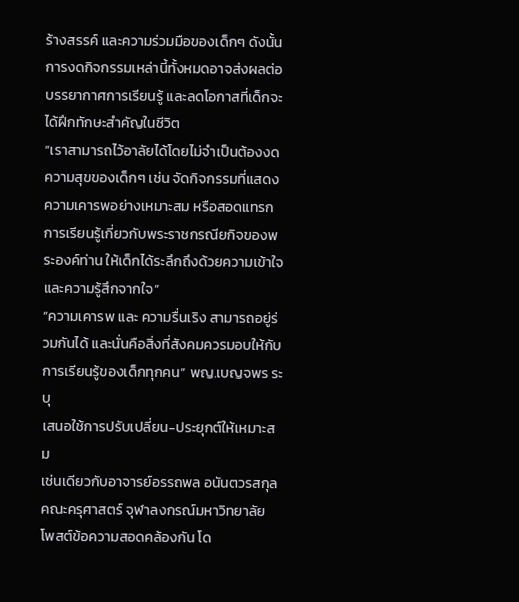ร้างสรรค์ และความร่วมมือของเด็กๆ ดังนั้น การงดกิจกรรมเหล่านี้ทั้งหมดอาจส่งผลต่อบรรยากาศการเรียนรู้ และลดโอกาสที่เด็กจะได้ฝึกทักษะสำคัญในชีวิต
“เราสามารถไว้อาลัยได้โดยไม่จำเป็นต้องงดความสุขของเด็กๆ เช่น จัดกิจกรรมที่แสดงความเคารพอย่างเหมาะสม หรือสอดแทรกการเรียนรู้เกี่ยวกับพระราชกรณียกิจของพระองค์ท่าน ให้เด็กได้ระลึกถึงด้วยความเข้าใจและความรู้สึกจากใจ”
“ความเคารพ และ ความรื่นเริง สามารถอยู่ร่วมกันได้ และนั่นคือสิ่งที่สังคมควรมอบให้กับการเรียนรู้ของเด็กทุกคน” พญ.เบญจพร ระบุ
เสนอใช้การปรับเปลี่ยน-ประยุกต์ให้เหมาะสม
เช่นเดียวกับอาจารย์อรรถพล อนันตวรสกุล คณะครุศาสตร์ จุฬาลงกรณ์มหาวิทยาลัย โพสต์ข้อความสอดคล้องกัน โด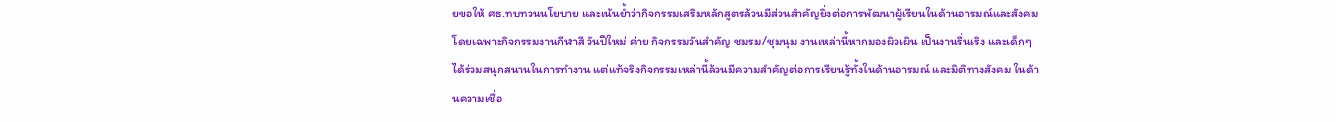ยขอให้ ศธ.ทบทวนนโยบาย และเน้นย้ำว่ากิจกรรมเสริมหลักสูตรล้วนมีส่วนสำคัญยิ่งต่อการพัฒนาผู้เรียนในด้านอารมณ์และสังคม โดยเฉพาะกิจกรรมงานกีฬาสี วันปีใหม่ ค่าย กิจกรรมวันสำคัญ ชมรม/ชุมนุม งานเหล่านี้หากมองผิวเผิน เป็นงานรื่นเริง และเด็กๆ ได้ร่วมสนุกสนานในการทำงาน แต่แท้จริงกิจกรรมเหล่านี้ล้วนมีความสำคัญต่อการเรียนรู้ทั้งในด้านอารมณ์ และมิติทางสังคม ในด้านความเชื่อ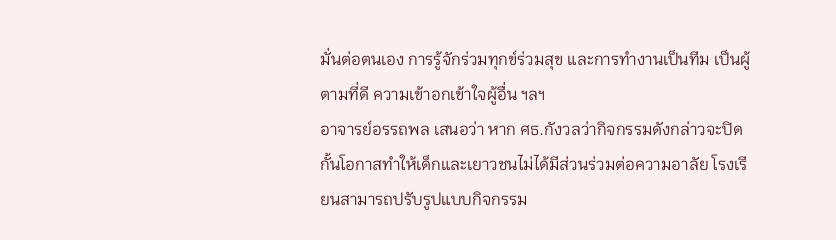มั่นต่อตนเอง การรู้จักร่วมทุกข์ร่วมสุข และการทำงานเป็นทีม เป็นผู้ตามที่ดี ความเข้าอกเข้าใจผู้อื่น ฯลฯ
อาจารย์อรรถพล เสนอว่า หาก ศธ.กังวลว่ากิจกรรมดังกล่าวจะปิดกั้นโอกาสทำให้เด็กและเยาวชนไม่ได้มีส่วนร่วมต่อความอาลัย โรงเรียนสามารถปรับรูปแบบกิจกรรม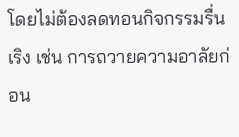โดยไม่ต้องลดทอนกิจกรรมรื่นเริง เช่น การถวายความอาลัยก่อน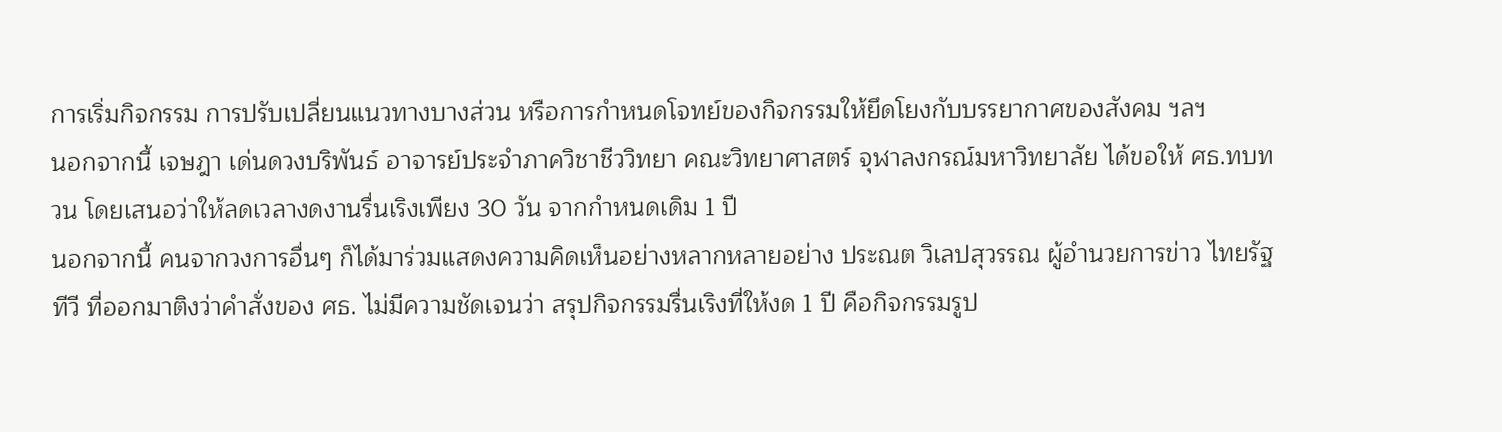การเริ่มกิจกรรม การปรับเปลี่ยนแนวทางบางส่วน หรือการกำหนดโจทย์ของกิจกรรมให้ยึดโยงกับบรรยากาศของสังคม ฯลฯ
นอกจากนี้ เจษฎา เด่นดวงบริพันธ์ อาจารย์ประจำภาควิชาชีววิทยา คณะวิทยาศาสตร์ จุฬาลงกรณ์มหาวิทยาลัย ได้ขอให้ ศธ.ทบทวน โดยเสนอว่าให้ลดเวลางดงานรื่นเริงเพียง 30 วัน จากกำหนดเดิม 1 ปี
นอกจากนี้ คนจากวงการอื่นๆ ก็ได้มาร่วมแสดงความคิดเห็นอย่างหลากหลายอย่าง ประณต วิเลปสุวรรณ ผู้อำนวยการข่าว ไทยรัฐทีวี ที่ออกมาติงว่าคำสั่งของ ศธ. ไม่มีความชัดเจนว่า สรุปกิจกรรมรื่นเริงที่ให้งด 1 ปี คือกิจกรรมรูป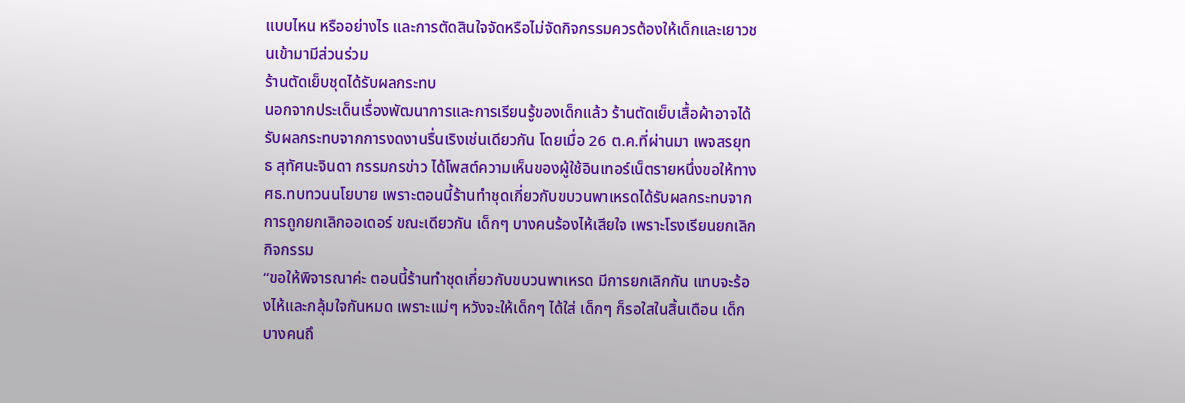แบบไหน หรืออย่างไร และการตัดสินใจจัดหรือไม่จัดกิจกรรมควรต้องให้เด็กและเยาวชนเข้ามามีส่วนร่วม
ร้านตัดเย็บชุดได้รับผลกระทบ
นอกจากประเด็นเรื่องพัฒนาการและการเรียนรู้ของเด็กแล้ว ร้านตัดเย็บเสื้อผ้าอาจได้รับผลกระทบจากการงดงานรื่นเริงเช่นเดียวกัน โดยเมื่อ 26 ต.ค.ที่ผ่านมา เพจสรยุทธ สุทัศนะจินดา กรรมกรข่าว ได้โพสต์ความเห็นของผู้ใช้อินเทอร์เน็ตรายหนึ่งขอให้ทาง ศธ.ทบทวนนโยบาย เพราะตอนนี้ร้านทำชุดเกี่ยวกับขบวนพาเหรดได้รับผลกระทบจากการถูกยกเลิกออเดอร์ ขณะเดียวกัน เด็กๆ บางคนร้องไห้เสียใจ เพราะโรงเรียนยกเลิกกิจกรรม
“ขอให้พิจารณาค่ะ ตอนนี้ร้านทำชุดเกี่ยวกับขบวนพาเหรด มีการยกเลิกกัน แทบจะร้องไห้และกลุ้มใจกันหมด เพราะแม่ๆ หวังจะให้เด็กๆ ได้ใส่ เด็กๆ ก็รอใสในสิ้นเดือน เด็กบางคนถึ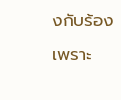งกับร้องเพราะ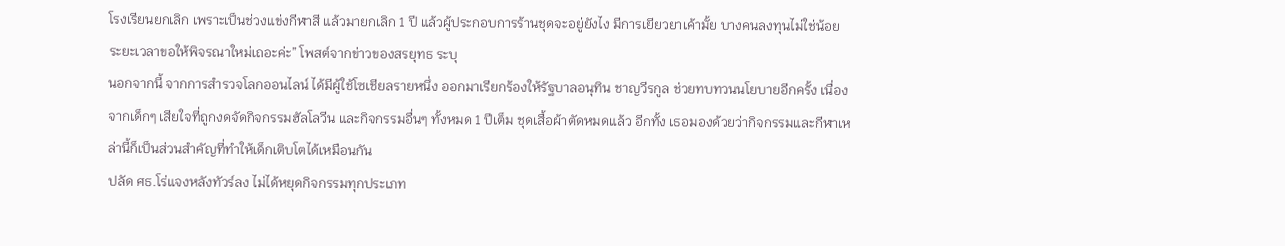โรงเรียนยกเลิก เพราะเป็นช่วงแข่งกีฬาสี แล้วมายกเลิก 1 ปี แล้วผู้ประกอบการร้านชุดจะอยู่ยังไง มีการเยียวยาเค้ามั้ย บางคนลงทุนไม่ใช่น้อย ระยะเวลาขอให้พิจรณาใหม่เถอะค่ะ” โพสต์จากข่าวของสรยุทธ ระบุ
นอกจากนี้ จากการสำรวจโลกออนไลน์ ได้มีผู้ใช้โซเชียลรายหนึ่ง ออกมาเรียกร้องให้รัฐบาลอนุทิน ชาญวีรกูล ช่วยทบทวนนโยบายอีกครั้ง เนื่องจากเด็กๆ เสียใจที่ถูกงดจัดกิจกรรมฮัลโลวีน และกิจกรรมอื่นๆ ทั้งหมด 1 ปีเต็ม ชุดเสื้อผ้าตัดหมดแล้ว อีกทั้ง เธอมองด้วยว่ากิจกรรมและกีฬาเหล่านี้ก็เป็นส่วนสำคัญที่ทำให้เด็กเติบโตได้เหมือนกัน
ปลัด ศธ.โร่แจงหลังทัวร์ลง ไม่ได้หยุดกิจกรรมทุกประเภท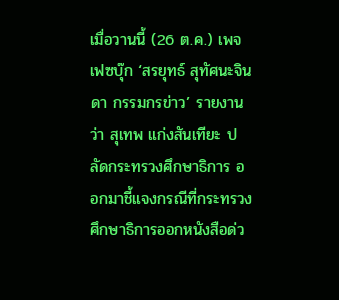เมื่อวานนี้ (26 ต.ค.) เพจเฟซบุ๊ก ‘สรยุทธ์ สุทัศนะจินดา กรรมกรข่าว’ รายงานว่า สุเทพ แก่งสันเทียะ ปลัดกระทรวงศึกษาธิการ ออกมาชี้แจงกรณีที่กระทรวงศึกษาธิการออกหนังสือด่ว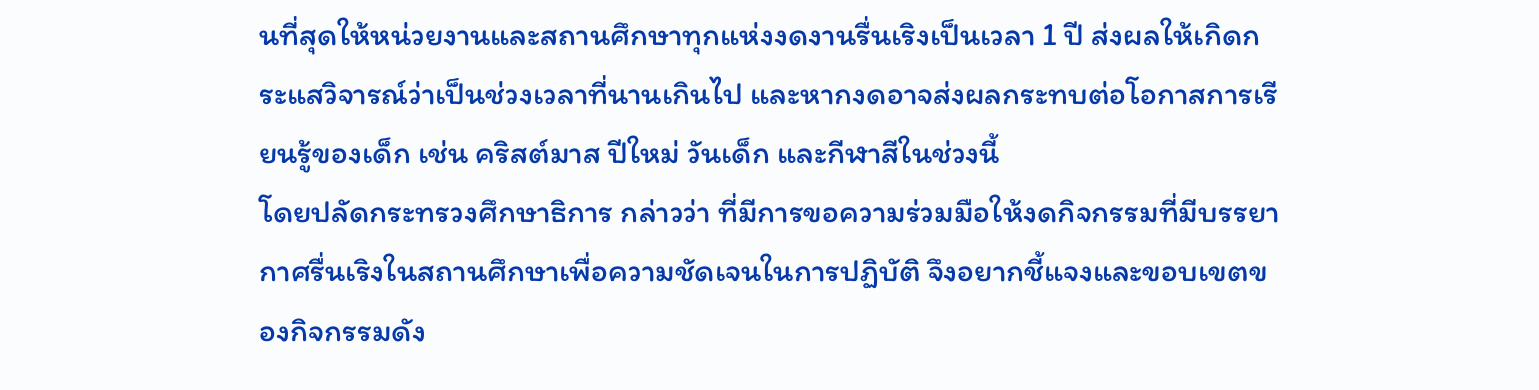นที่สุดให้หน่วยงานและสถานศึกษาทุกแห่งงดงานรื่นเริงเป็นเวลา 1 ปี ส่งผลให้เกิดกระแสวิจารณ์ว่าเป็นช่วงเวลาที่นานเกินไป และหากงดอาจส่งผลกระทบต่อโอกาสการเรียนรู้ของเด็ก เช่น คริสต์มาส ปีใหม่ วันเด็ก และกีฬาสีในช่วงนี้
โดยปลัดกระทรวงศึกษาธิการ กล่าวว่า ที่มีการขอความร่วมมือให้งดกิจกรรมที่มีบรรยากาศรื่นเริงในสถานศึกษาเพื่อความชัดเจนในการปฏิบัติ จึงอยากชี้แจงและขอบเขตของกิจกรรมดัง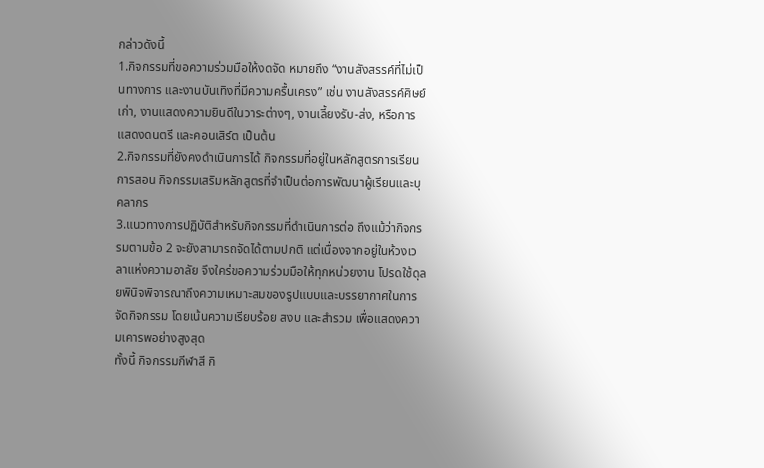กล่าวดังนี้
1.กิจกรรมที่ขอความร่วมมือให้งดจัด หมายถึง “งานสังสรรค์ที่ไม่เป็นทางการ และงานบันเทิงที่มีความครื้นเครง” เช่น งานสังสรรค์ศิษย์เก่า, งานแสดงความยินดีในวาระต่างๆ, งานเลี้ยงรับ-ส่ง, หรือการแสดงดนตรี และคอนเสิร์ต เป็นต้น
2.กิจกรรมที่ยังคงดำเนินการได้ กิจกรรมที่อยู่ในหลักสูตรการเรียนการสอน กิจกรรมเสริมหลักสูตรที่จำเป็นต่อการพัฒนาผู้เรียนและบุคลากร
3.แนวทางการปฏิบัติสำหรับกิจกรรมที่ดำเนินการต่อ ถึงแม้ว่ากิจกรรมตามข้อ 2 จะยังสามารถจัดได้ตามปกติ แต่เนื่องจากอยู่ในห้วงเวลาแห่งความอาลัย จึงใคร่ขอความร่วมมือให้ทุกหน่วยงาน โปรดใช้ดุลยพินิจพิจารณาถึงความเหมาะสมของรูปแบบและบรรยากาศในการจัดกิจกรรม โดยเน้นความเรียบร้อย สงบ และสำรวม เพื่อแสดงความเคารพอย่างสูงสุด
ทั้งนี้ กิจกรรมกีฬาสี กิ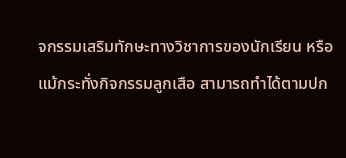จกรรมเสริมทักษะทางวิชาการของนักเรียน หรือแม้กระทั่งกิจกรรมลูกเสือ สามารถทำได้ตามปก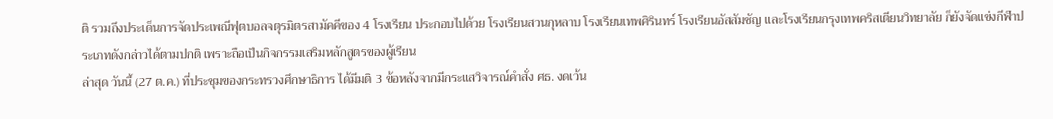ติ รวมถึงประเด็นการจัดประเพณีฟุตบอลจตุรมิตรสามัคคีของ 4 โรงเรียน ประกอบไปด้วย โรงเรียนสวนกุหลาบ โรงเรียนเทพศิรินทร์ โรงเรียนอัสสัมชัญ และโรงเรียนกรุงเทพคริสเตียนวิทยาลัย ก็ยังจัดแข่งกีฬาประเภทดังกล่าวได้ตามปกติ เพราะถือเป็นกิจกรรมเสริมหลักสูตรของผู้เรียน
ล่าสุด วันนี้ (27 ต.ค.) ที่ประชุมของกระทรวงศึกษาธิการ ได้มีมติ 3 ข้อหลังจากมีกระแสวิจารณ์คำสั่ง ศธ. งดเว้น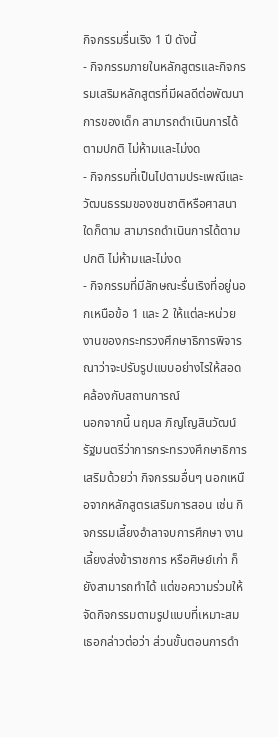กิจกรรมรื่นเริง 1 ปี ดังนี้
- กิจกรรมภายในหลักสูตรและกิจกรรมเสริมหลักสูตรที่มีผลดีต่อพัฒนาการของเด็ก สามารถดำเนินการได้ตามปกติ ไม่ห้ามและไม่งด
- กิจกรรมที่เป็นไปตามประเพณีและวัฒนธรรมของชนชาติหรือศาสนาใดก็ตาม สามารถดำเนินการได้ตามปกติ ไม่ห้ามและไม่งด
- กิจกรรมที่มีลักษณะรื่นเริงที่อยู่นอกเหนือข้อ 1 และ 2 ให้แต่ละหน่วยงานของกระทรวงศึกษาธิการพิจารณาว่าจะปรับรูปแบบอย่างไรให้สอดคล้องกับสถานการณ์
นอกจากนี้ นฤมล ภิญโญสินวัฒน์ รัฐมนตรีว่าการกระทรวงศึกษาธิการ เสริมด้วยว่า กิจกรรมอื่นๆ นอกเหนือจากหลักสูตรเสริมการสอน เช่น กิจกรรมเลี้ยงอำลาจบการศึกษา งานเลี้ยงส่งข้าราชการ หรือศิษย์เก่า ก็ยังสามารถทำได้ แต่ขอความร่วมให้จัดกิจกรรมตามรูปแบบที่เหมาะสม
เธอกล่าวต่อว่า ส่วนขั้นตอนการดำ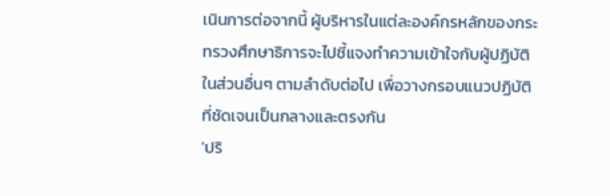เนินการต่อจากนี้ ผู้บริหารในแต่ละองค์กรหลักของกระทรวงศึกษาธิการจะไปชี้แจงทำความเข้าใจกับผู้ปฏิบัติในส่วนอื่นๆ ตามลำดับต่อไป เพื่อวางกรอบแนวปฏิบัติที่ชัดเจนเป็นกลางและตรงกัน
'ปริ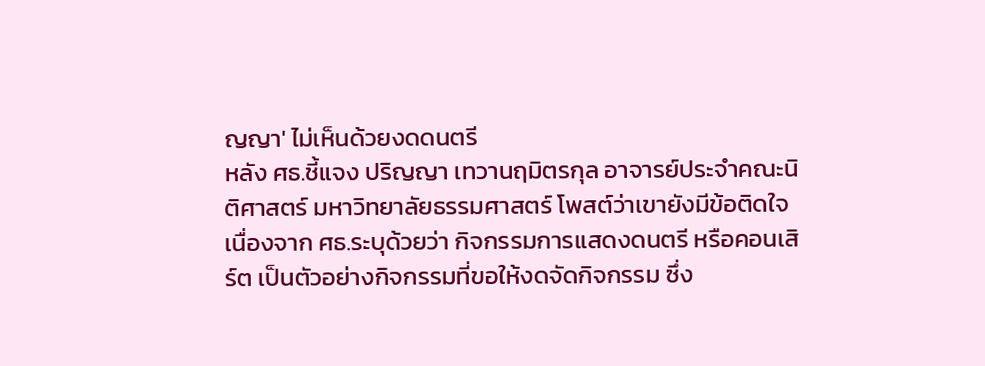ญญา' ไม่เห็นด้วยงดดนตรี
หลัง ศธ.ชี้แจง ปริญญา เทวานฤมิตรกุล อาจารย์ประจำคณะนิติศาสตร์ มหาวิทยาลัยธรรมศาสตร์ โพสต์ว่าเขายังมีข้อติดใจ เนื่องจาก ศธ.ระบุด้วยว่า กิจกรรมการแสดงดนตรี หรือคอนเสิร์ต เป็นตัวอย่างกิจกรรมที่ขอให้งดจัดกิจกรรม ซึ่ง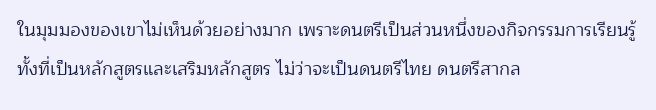ในมุมมองของเขาไม่เห็นด้วยอย่างมาก เพราะดนตรีเป็นส่วนหนึ่งของกิจกรรมการเรียนรู้ ทั้งที่เป็นหลักสูตรและเสริมหลักสูตร ไม่ว่าจะเป็นดนตรีไทย ดนตรีสากล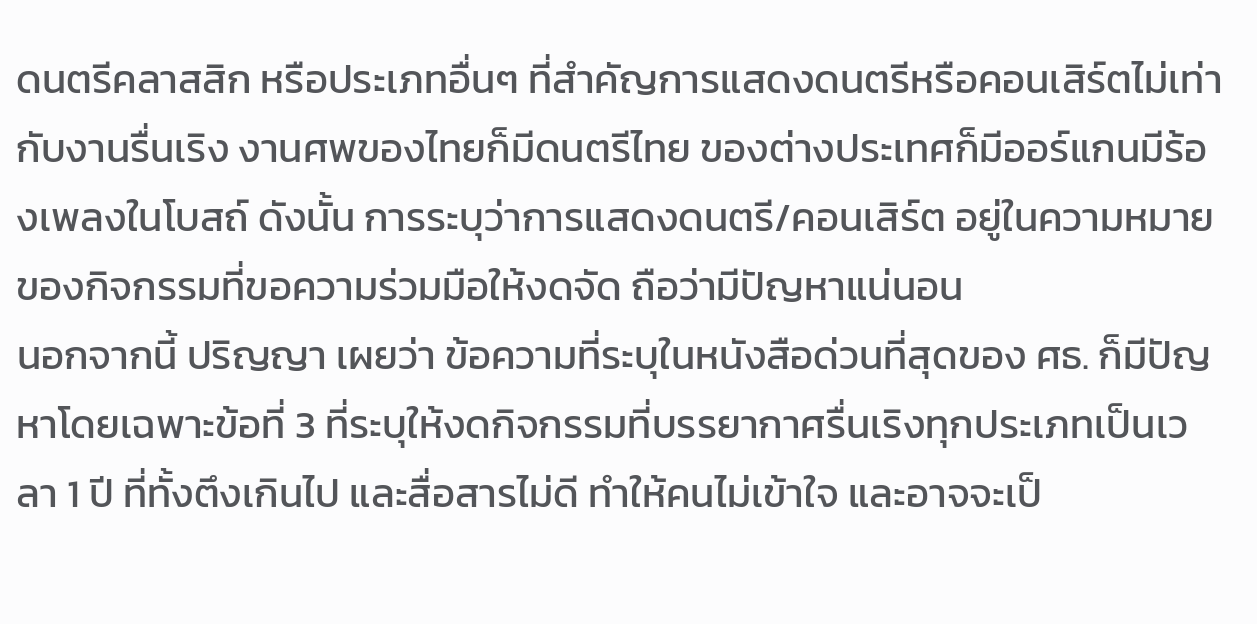ดนตรีคลาสสิก หรือประเภทอื่นๆ ที่สำคัญการแสดงดนตรีหรือคอนเสิร์ตไม่เท่ากับงานรื่นเริง งานศพของไทยก็มีดนตรีไทย ของต่างประเทศก็มีออร์แกนมีร้องเพลงในโบสถ์ ดังนั้น การระบุว่าการแสดงดนตรี/คอนเสิร์ต อยู่ในความหมายของกิจกรรมที่ขอความร่วมมือให้งดจัด ถือว่ามีปัญหาแน่นอน
นอกจากนี้ ปริญญา เผยว่า ข้อความที่ระบุในหนังสือด่วนที่สุดของ ศธ. ก็มีปัญหาโดยเฉพาะข้อที่ 3 ที่ระบุให้งดกิจกรรมที่บรรยากาศรื่นเริงทุกประเภทเป็นเวลา 1 ปี ที่ทั้งตึงเกินไป และสื่อสารไม่ดี ทำให้คนไม่เข้าใจ และอาจจะเป็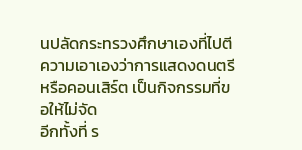นปลัดกระทรวงศึกษาเองที่ไปตีความเอาเองว่าการแสดงดนตรี หรือคอนเสิร์ต เป็นกิจกรรมที่ขอให้ไม่จัด
อีกทั้งที่ ร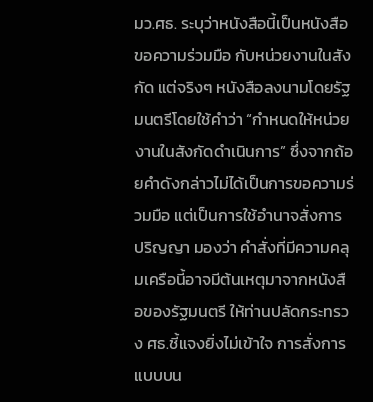มว.ศธ. ระบุว่าหนังสือนี้เป็นหนังสือขอความร่วมมือ กับหน่วยงานในสังกัด แต่จริงๆ หนังสือลงนามโดยรัฐมนตรีโดยใช้คำว่า “กำหนดให้หน่วยงานในสังกัดดำเนินการ” ซึ่งจากถ้อยคำดังกล่าวไม่ได้เป็นการขอความร่วมมือ แต่เป็นการใช้อำนาจสั่งการ
ปริญญา มองว่า คำสั่งที่มีความคลุมเครือนี้อาจมีต้นเหตุมาจากหนังสือของรัฐมนตรี ให้ท่านปลัดกระทรวง ศธ.ชี้แจงยิ่งไม่เข้าใจ การสั่งการแบบบน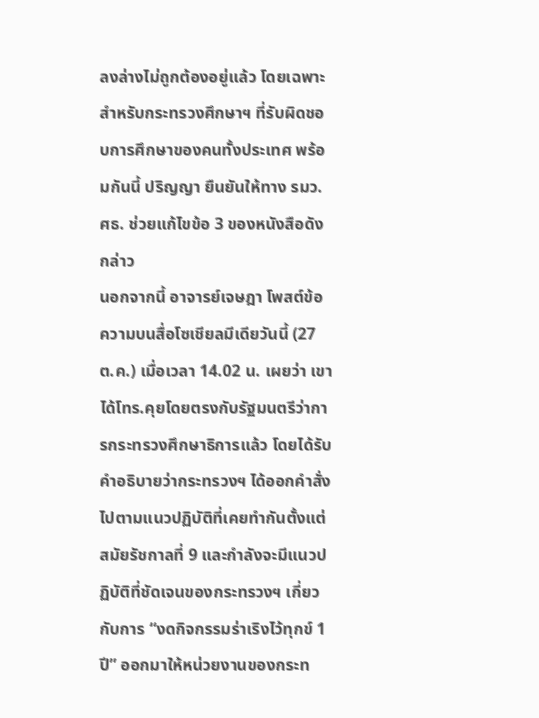ลงล่างไม่ถูกต้องอยู่แล้ว โดยเฉพาะสำหรับกระทรวงศึกษาฯ ที่รับผิดชอบการศึกษาของคนทั้งประเทศ พร้อมกันนี้ ปริญญา ยืนยันให้ทาง รมว.ศธ. ช่วยแก้ไขข้อ 3 ของหนังสือดังกล่าว
นอกจากนี้ อาจารย์เจษฎา โพสต์ข้อความบนสื่อโซเชียลมีเดียวันนี้ (27 ต.ค.) เมื่อเวลา 14.02 น. เผยว่า เขาได้โทร.คุยโดยตรงกับรัฐมนตรีว่าการกระทรวงศึกษาธิการแล้ว โดยได้รับคำอธิบายว่ากระทรวงฯ ได้ออกคำสั่งไปตามแนวปฏิบัติที่เคยทำกันตั้งแต่สมัยรัชกาลที่ 9 และกำลังจะมีแนวปฏิบัติที่ชัดเจนของกระทรวงฯ เกี่ยวกับการ “งดกิจกรรมร่าเริงไว้ทุกข์ 1 ปี” ออกมาให้หน่วยงานของกระท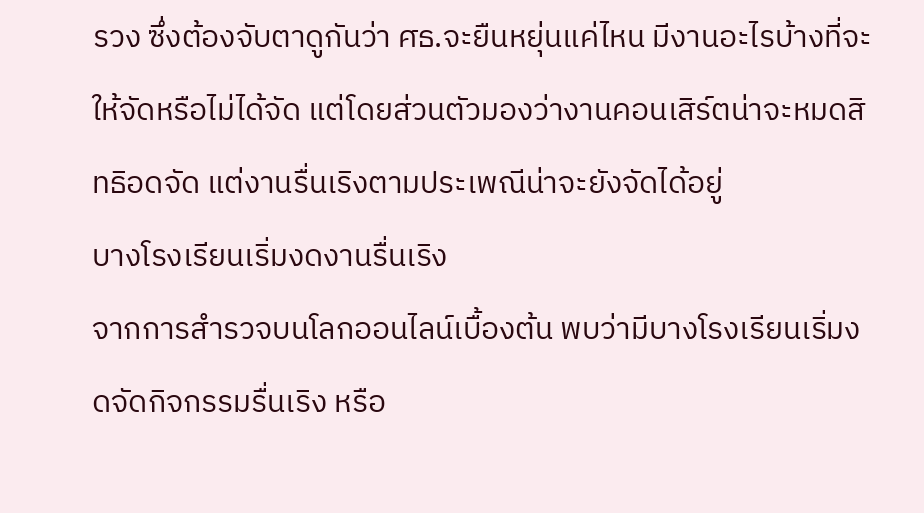รวง ซึ่งต้องจับตาดูกันว่า ศธ.จะยืนหยุ่นแค่ไหน มีงานอะไรบ้างที่จะให้จัดหรือไม่ได้จัด แต่โดยส่วนตัวมองว่างานคอนเสิร์ตน่าจะหมดสิทธิอดจัด แต่งานรื่นเริงตามประเพณีน่าจะยังจัดได้อยู่
บางโรงเรียนเริ่มงดงานรื่นเริง
จากการสำรวจบนโลกออนไลน์เบื้องต้น พบว่ามีบางโรงเรียนเริ่มงดจัดกิจกรรมรื่นเริง หรือ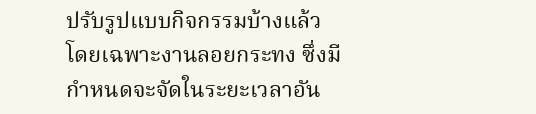ปรับรูปแบบกิจกรรมบ้างแล้ว โดยเฉพาะงานลอยกระทง ซึ่งมีกำหนดจะจัดในระยะเวลาอัน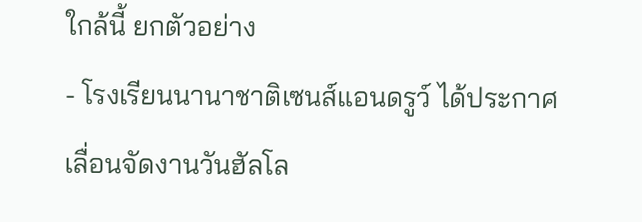ใกล้นี้ ยกตัวอย่าง
- โรงเรียนนานาชาติเซนส์แอนดรูว์ ได้ประกาศเลื่อนจัดงานวันฮัลโล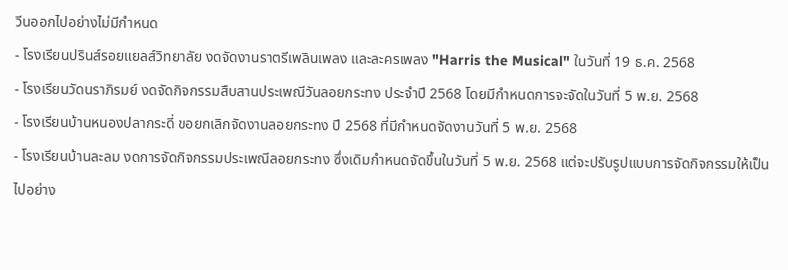วีนออกไปอย่างไม่มีกำหนด
- โรงเรียนปรินส์รอยแยลส์วิทยาลัย งดจัดงานราตรีเพลินเพลง และละครเพลง "Harris the Musical" ในวันที่ 19 ธ.ค. 2568
- โรงเรียนวัดนราภิรมย์ งดจัดกิจกรรมสืบสานประเพณีวันลอยกระทง ประจำปี 2568 โดยมีกำหนดการจะจัดในวันที่ 5 พ.ย. 2568
- โรงเรียนบ้านหนองปลากระดี่ ขอยกเลิกจัดงานลอยกระทง ปี 2568 ที่มีกำหนดจัดงานวันที่ 5 พ.ย. 2568
- โรงเรียนบ้านละลม งดการจัดกิจกรรมประเพณีลอยกระทง ซึ่งเดิมกำหนดจัดขึ้นในวันที่ 5 พ.ย. 2568 แต่จะปรับรูปแบบการจัดกิจกรรมให้เป็นไปอย่าง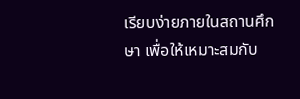เรียบง่ายภายในสถานศึกษา เพื่อให้เหมาะสมกับ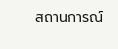สถานการณ์